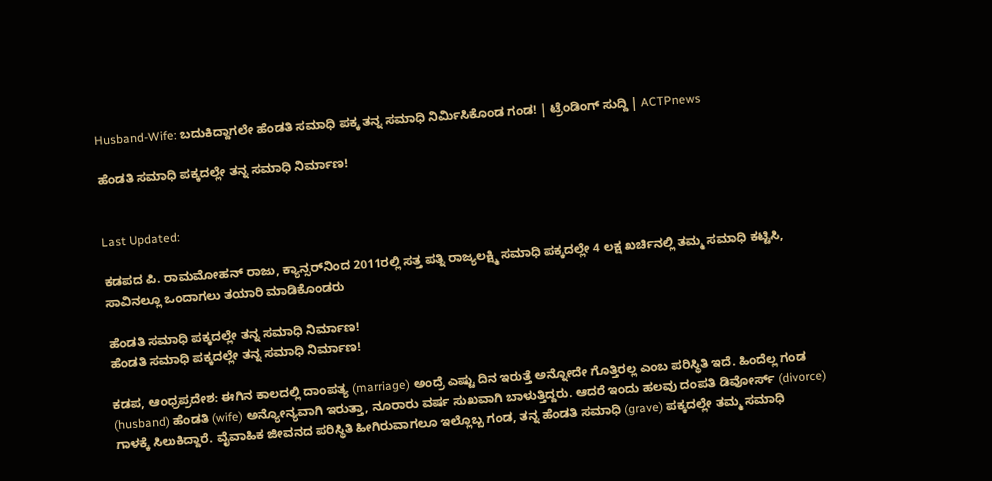Husband-Wife: ಬದುಕಿದ್ದಾಗಲೇ ಹೆಂಡತಿ ಸಮಾಧಿ ಪಕ್ಕ ತನ್ನ ಸಮಾಧಿ ನಿರ್ಮಿಸಿಕೊಂಡ ಗಂಡ! | ಟ್ರೆಂಡಿಂಗ್ ಸುದ್ದಿ | ACTPnews

ಹೆಂಡತಿ ಸಮಾಧಿ ಪಕ್ಕದಲ್ಲೇ ತನ್ನ ಸಮಾಧಿ ನಿರ್ಮಾಣ!


Last Updated:

ಕಡಪದ ಪಿ. ರಾಮಮೋಹನ್ ರಾಜು, ಕ್ಯಾನ್ಸರ್‌ನಿಂದ 2011ರಲ್ಲಿ ಸತ್ತ ಪತ್ನಿ ರಾಜ್ಯಲಕ್ಷ್ಮಿ ಸಮಾಧಿ ಪಕ್ಕದಲ್ಲೇ 4 ಲಕ್ಷ ಖರ್ಚಿನಲ್ಲಿ ತಮ್ಮ ಸಮಾಧಿ ಕಟ್ಟಿಸಿ, ಸಾವಿನಲ್ಲೂ ಒಂದಾಗಲು ತಯಾರಿ ಮಾಡಿಕೊಂಡರು

ಹೆಂಡತಿ ಸಮಾಧಿ ಪಕ್ಕದಲ್ಲೇ ತನ್ನ ಸಮಾಧಿ ನಿರ್ಮಾಣ!
ಹೆಂಡತಿ ಸಮಾಧಿ ಪಕ್ಕದಲ್ಲೇ ತನ್ನ ಸಮಾಧಿ ನಿರ್ಮಾಣ!

ಕಡಪ, ಆಂಧ್ರಪ್ರದೇಶ: ಈಗಿನ ಕಾಲದಲ್ಲಿ ದಾಂಪತ್ಯ (marriage) ಅಂದ್ರೆ ಎಷ್ಟು ದಿನ ಇರುತ್ತೆ ಅನ್ನೋದೇ ಗೊತ್ತಿರಲ್ಲ ಎಂಬ ಪರಿಸ್ಥಿತಿ ಇದೆ. ಹಿಂದೆಲ್ಲ ಗಂಡ (husband) ಹೆಂಡತಿ (wife) ಅನ್ಯೋನ್ಯವಾಗಿ ಇರುತ್ತಾ, ನೂರಾರು ವರ್ಷ ಸುಖವಾಗಿ ಬಾಳುತ್ತಿದ್ದರು. ಆದರೆ ಇಂದು ಹಲವು ದಂಪತಿ ಡಿವೋರ್ಸ್‌ (divorce) ಗಾಳಕ್ಕೆ ಸಿಲುಕಿದ್ದಾರೆ. ವೈವಾಹಿಕ ಜೀವನದ ಪರಿಸ್ಥಿತಿ ಹೀಗಿರುವಾಗಲೂ ಇಲ್ಲೊಬ್ಬ ಗಂಡ, ತನ್ನ ಹೆಂಡತಿ ಸಮಾಧಿ (grave) ಪಕ್ಕದಲ್ಲೇ ತಮ್ಮ ಸಮಾಧಿ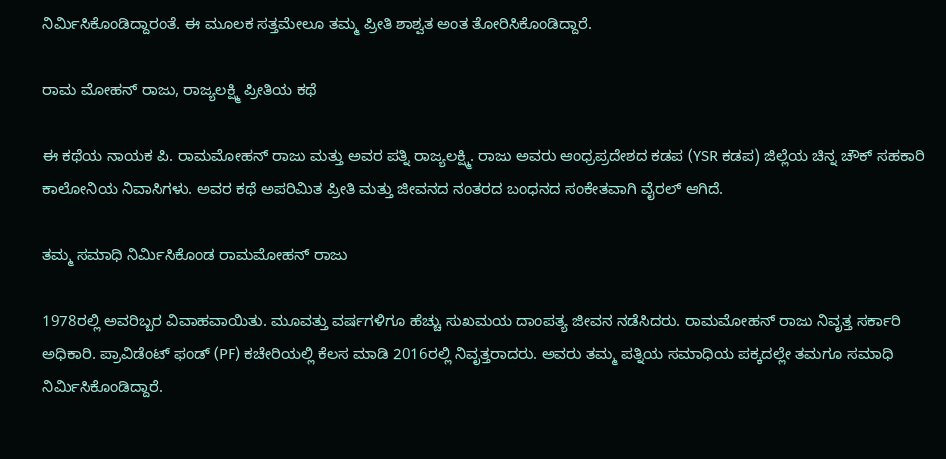ನಿರ್ಮಿಸಿಕೊಂಡಿದ್ದಾರಂತೆ. ಈ ಮೂಲಕ ಸತ್ತಮೇಲೂ ತಮ್ಮ ಪ್ರೀತಿ ಶಾಶ್ವತ ಅಂತ ತೋರಿಸಿಕೊಂಡಿದ್ದಾರೆ.

ರಾಮ ಮೋಹನ್ ರಾಜು, ರಾಜ್ಯಲಕ್ಷ್ಮಿ ಪ್ರೀತಿಯ ಕಥೆ

ಈ ಕಥೆಯ ನಾಯಕ ಪಿ. ರಾಮಮೋಹನ್ ರಾಜು ಮತ್ತು ಅವರ ಪತ್ನಿ ರಾಜ್ಯಲಕ್ಷ್ಮಿ. ರಾಜು ಅವರು ಆಂಧ್ರಪ್ರದೇಶದ ಕಡಪ (YSR ಕಡಪ) ಜಿಲ್ಲೆಯ ಚಿನ್ನ ಚೌಕ್ ಸಹಕಾರಿ ಕಾಲೋನಿಯ ನಿವಾಸಿಗಳು. ಅವರ ಕಥೆ ಅಪರಿಮಿತ ಪ್ರೀತಿ ಮತ್ತು ಜೀವನದ ನಂತರದ ಬಂಧನದ ಸಂಕೇತವಾಗಿ ವೈರಲ್ ಆಗಿದೆ.

ತಮ್ಮ ಸಮಾಧಿ ನಿರ್ಮಿಸಿಕೊಂಡ ರಾಮಮೋಹನ್ ರಾಜು

1978ರಲ್ಲಿ ಅವರಿಬ್ಬರ ವಿವಾಹವಾಯಿತು. ಮೂವತ್ತು ವರ್ಷಗಳಿಗೂ ಹೆಚ್ಚು ಸುಖಮಯ ದಾಂಪತ್ಯ ಜೀವನ ನಡೆಸಿದರು. ರಾಮಮೋಹನ್ ರಾಜು ನಿವೃತ್ತ ಸರ್ಕಾರಿ ಅಧಿಕಾರಿ. ಪ್ರಾವಿಡೆಂಟ್ ಫಂಡ್ (PF) ಕಚೇರಿಯಲ್ಲಿ ಕೆಲಸ ಮಾಡಿ 2016ರಲ್ಲಿ ನಿವೃತ್ತರಾದರು. ಅವರು ತಮ್ಮ ಪತ್ನಿಯ ಸಮಾಧಿಯ ಪಕ್ಕದಲ್ಲೇ ತಮಗೂ ಸಮಾಧಿ ನಿರ್ಮಿಸಿಕೊಂಡಿದ್ದಾರೆ.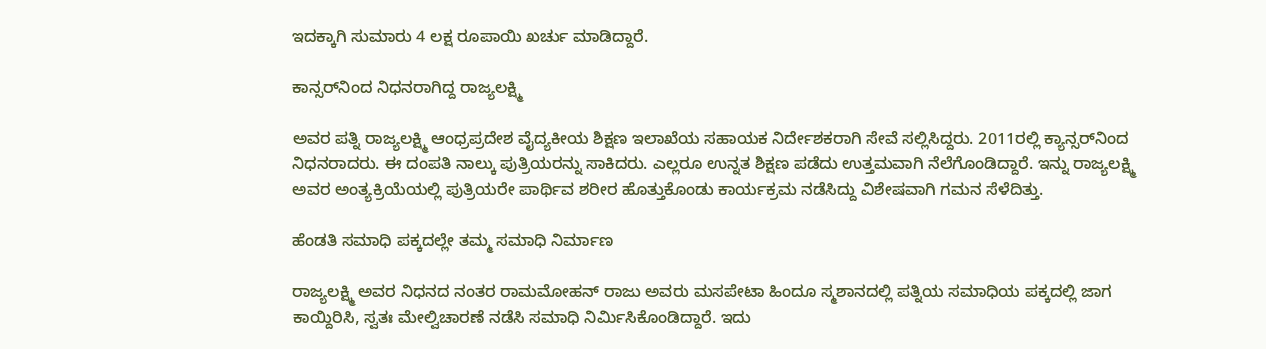ಇದಕ್ಕಾಗಿ ಸುಮಾರು 4 ಲಕ್ಷ ರೂಪಾಯಿ ಖರ್ಚು ಮಾಡಿದ್ದಾರೆ.

ಕಾನ್ಸರ್‌ನಿಂದ ನಿಧನರಾಗಿದ್ದ ರಾಜ್ಯಲಕ್ಷ್ಮಿ

ಅವರ ಪತ್ನಿ ರಾಜ್ಯಲಕ್ಷ್ಮಿ ಆಂಧ್ರಪ್ರದೇಶ ವೈದ್ಯಕೀಯ ಶಿಕ್ಷಣ ಇಲಾಖೆಯ ಸಹಾಯಕ ನಿರ್ದೇಶಕರಾಗಿ ಸೇವೆ ಸಲ್ಲಿಸಿದ್ದರು. 2011ರಲ್ಲಿ ಕ್ಯಾನ್ಸರ್‌ನಿಂದ ನಿಧನರಾದರು. ಈ ದಂಪತಿ ನಾಲ್ಕು ಪುತ್ರಿಯರನ್ನು ಸಾಕಿದರು. ಎಲ್ಲರೂ ಉನ್ನತ ಶಿಕ್ಷಣ ಪಡೆದು ಉತ್ತಮವಾಗಿ ನೆಲೆಗೊಂಡಿದ್ದಾರೆ. ಇನ್ನು ರಾಜ್ಯಲಕ್ಷ್ಮಿ ಅವರ ಅಂತ್ಯಕ್ರಿಯೆಯಲ್ಲಿ ಪುತ್ರಿಯರೇ ಪಾರ್ಥಿವ ಶರೀರ ಹೊತ್ತುಕೊಂಡು ಕಾರ್ಯಕ್ರಮ ನಡೆಸಿದ್ದು ವಿಶೇಷವಾಗಿ ಗಮನ ಸೆಳೆದಿತ್ತು.

ಹೆಂಡತಿ ಸಮಾಧಿ ಪಕ್ಕದಲ್ಲೇ ತಮ್ಮ ಸಮಾಧಿ ನಿರ್ಮಾಣ

ರಾಜ್ಯಲಕ್ಷ್ಮಿ ಅವರ ನಿಧನದ ನಂತರ ರಾಮಮೋಹನ್ ರಾಜು ಅವರು ಮಸಪೇಟಾ ಹಿಂದೂ ಸ್ಮಶಾನದಲ್ಲಿ ಪತ್ನಿಯ ಸಮಾಧಿಯ ಪಕ್ಕದಲ್ಲಿ ಜಾಗ ಕಾಯ್ದಿರಿಸಿ, ಸ್ವತಃ ಮೇಲ್ವಿಚಾರಣೆ ನಡೆಸಿ ಸಮಾಧಿ ನಿರ್ಮಿಸಿಕೊಂಡಿದ್ದಾರೆ. ಇದು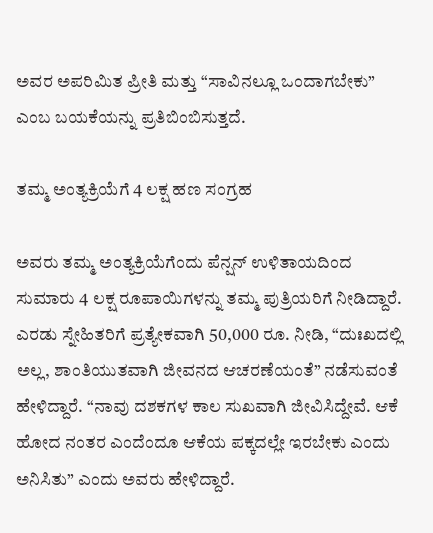ಅವರ ಅಪರಿಮಿತ ಪ್ರೀತಿ ಮತ್ತು “ಸಾವಿನಲ್ಲೂ ಒಂದಾಗಬೇಕು” ಎಂಬ ಬಯಕೆಯನ್ನು ಪ್ರತಿಬಿಂಬಿಸುತ್ತದೆ.

ತಮ್ಮ ಅಂತ್ಯಕ್ರಿಯೆಗೆ 4 ಲಕ್ಷ ಹಣ ಸಂಗ್ರಹ

ಅವರು ತಮ್ಮ ಅಂತ್ಯಕ್ರಿಯೆಗೆಂದು ಪೆನ್ಷನ್ ಉಳಿತಾಯದಿಂದ ಸುಮಾರು 4 ಲಕ್ಷ ರೂಪಾಯಿಗಳನ್ನು ತಮ್ಮ ಪುತ್ರಿಯರಿಗೆ ನೀಡಿದ್ದಾರೆ. ಎರಡು ಸ್ನೇಹಿತರಿಗೆ ಪ್ರತ್ಯೇಕವಾಗಿ 50,000 ರೂ. ನೀಡಿ, “ದುಃಖದಲ್ಲಿ ಅಲ್ಲ, ಶಾಂತಿಯುತವಾಗಿ ಜೀವನದ ಆಚರಣೆಯಂತೆ” ನಡೆಸುವಂತೆ ಹೇಳಿದ್ದಾರೆ. “ನಾವು ದಶಕಗಳ ಕಾಲ ಸುಖವಾಗಿ ಜೀವಿಸಿದ್ದೇವೆ. ಆಕೆ ಹೋದ ನಂತರ ಎಂದೆಂದೂ ಆಕೆಯ ಪಕ್ಕದಲ್ಲೇ ಇರಬೇಕು ಎಂದು ಅನಿಸಿತು” ಎಂದು ಅವರು ಹೇಳಿದ್ದಾರೆ.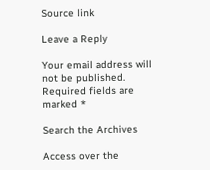Source link

Leave a Reply

Your email address will not be published. Required fields are marked *

Search the Archives

Access over the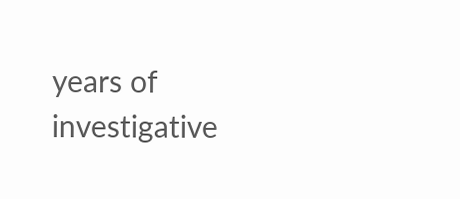years of investigative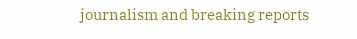journalism and breaking reports